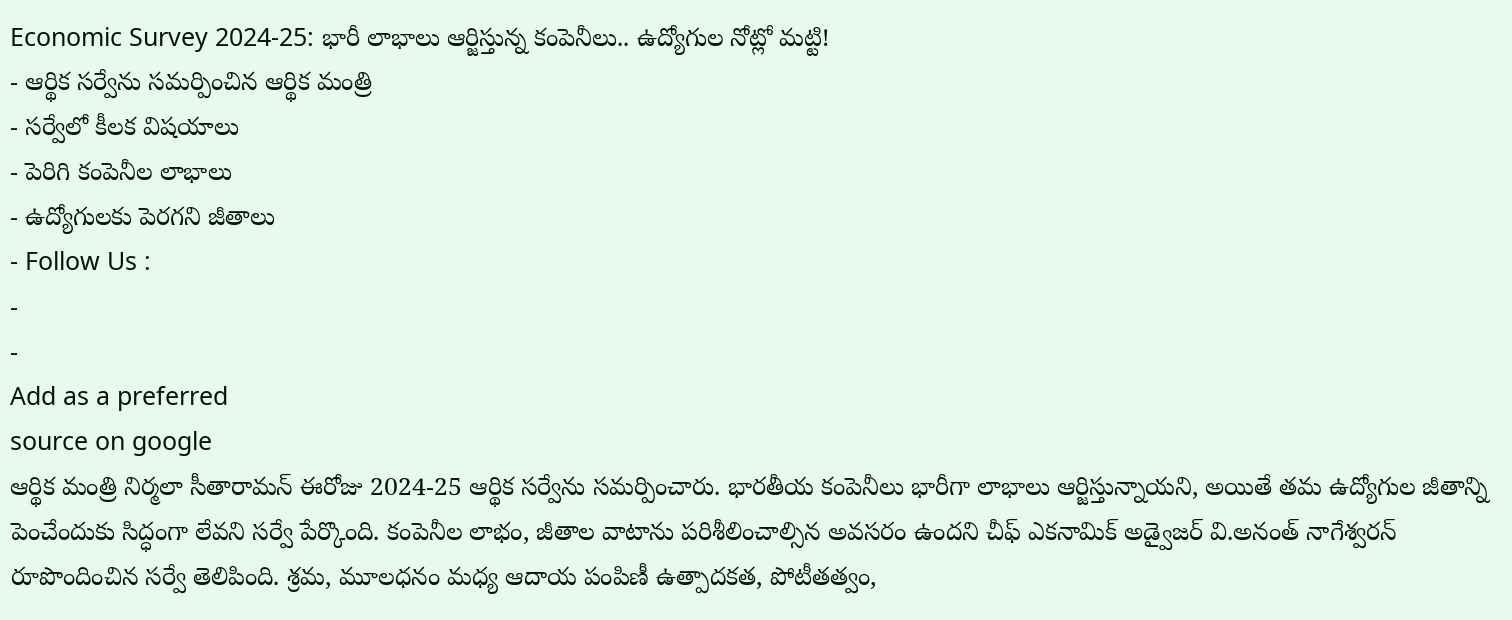Economic Survey 2024-25: భారీ లాభాలు ఆర్జిస్తున్న కంపెనీలు.. ఉద్యోగుల నోట్లో మట్టి!
- ఆర్థిక సర్వేను సమర్పించిన ఆర్థిక మంత్రి
- సర్వేలో కీలక విషయాలు
- పెరిగి కంపెనీల లాభాలు
- ఉద్యోగులకు పెరగని జీతాలు
- Follow Us :
-
-
Add as a preferred
source on google
ఆర్థిక మంత్రి నిర్మలా సీతారామన్ ఈరోజు 2024-25 ఆర్థిక సర్వేను సమర్పించారు. భారతీయ కంపెనీలు భారీగా లాభాలు ఆర్జిస్తున్నాయని, అయితే తమ ఉద్యోగుల జీతాన్ని పెంచేందుకు సిద్ధంగా లేవని సర్వే పేర్కొంది. కంపెనీల లాభం, జీతాల వాటాను పరిశీలించాల్సిన అవసరం ఉందని చీఫ్ ఎకనామిక్ అడ్వైజర్ వి.అనంత్ నాగేశ్వరన్ రూపొందించిన సర్వే తెలిపింది. శ్రమ, మూలధనం మధ్య ఆదాయ పంపిణీ ఉత్పాదకత, పోటీతత్వం,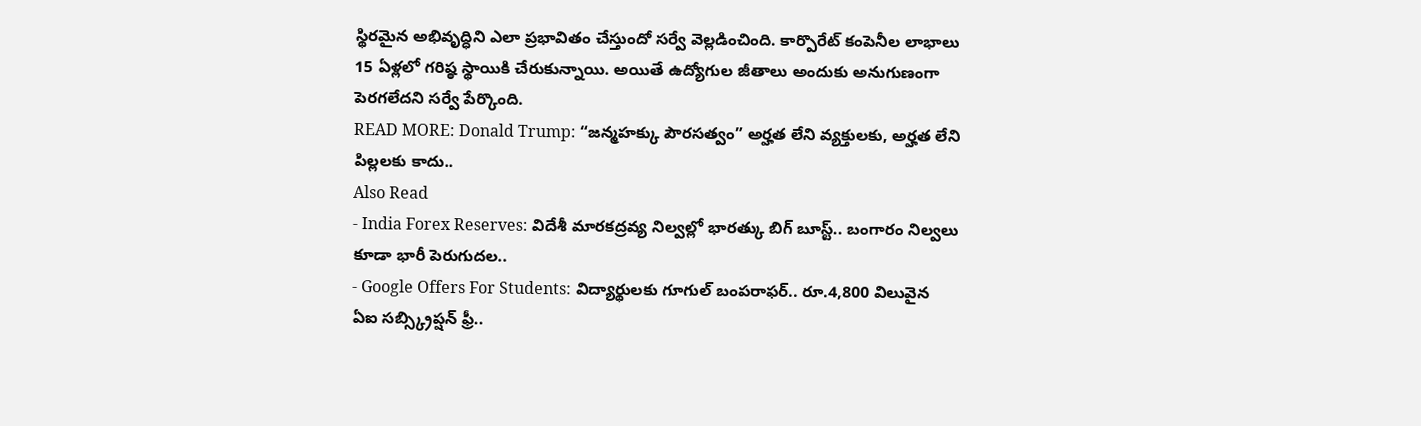స్థిరమైన అభివృద్ధిని ఎలా ప్రభావితం చేస్తుందో సర్వే వెల్లడించింది. కార్పొరేట్ కంపెనీల లాభాలు 15 ఏళ్లలో గరిష్ఠ స్థాయికి చేరుకున్నాయి. అయితే ఉద్యోగుల జీతాలు అందుకు అనుగుణంగా పెరగలేదని సర్వే పేర్కొంది.
READ MORE: Donald Trump: “జన్మహక్కు పౌరసత్వం” అర్హత లేని వ్యక్తులకు, అర్హత లేని పిల్లలకు కాదు..
Also Read
- India Forex Reserves: విదేశీ మారకద్రవ్య నిల్వల్లో భారత్కు బిగ్ బూస్ట్.. బంగారం నిల్వలు కూడా భారీ పెరుగుదల..
- Google Offers For Students: విద్యార్థులకు గూగుల్ బంపరాఫర్.. రూ.4,800 విలువైన ఏఐ సబ్స్క్రిప్షన్ ఫ్రీ..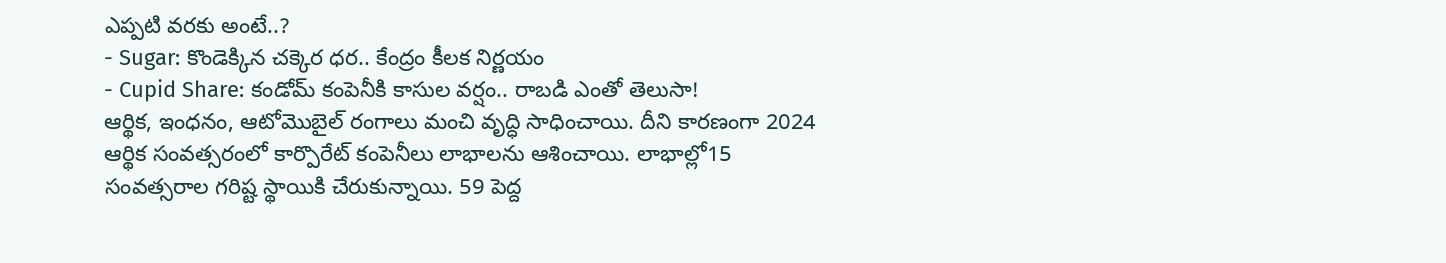ఎప్పటి వరకు అంటే..?
- Sugar: కొండెక్కిన చక్కెర ధర.. కేంద్రం కీలక నిర్ణయం
- Cupid Share: కండోమ్ కంపెనీకి కాసుల వర్షం.. రాబడి ఎంతో తెలుసా!
ఆర్థిక, ఇంధనం, ఆటోమొబైల్ రంగాలు మంచి వృద్ధి సాధించాయి. దీని కారణంగా 2024 ఆర్థిక సంవత్సరంలో కార్పొరేట్ కంపెనీలు లాభాలను ఆశించాయి. లాభాల్లో15 సంవత్సరాల గరిష్ట స్థాయికి చేరుకున్నాయి. 59 పెద్ద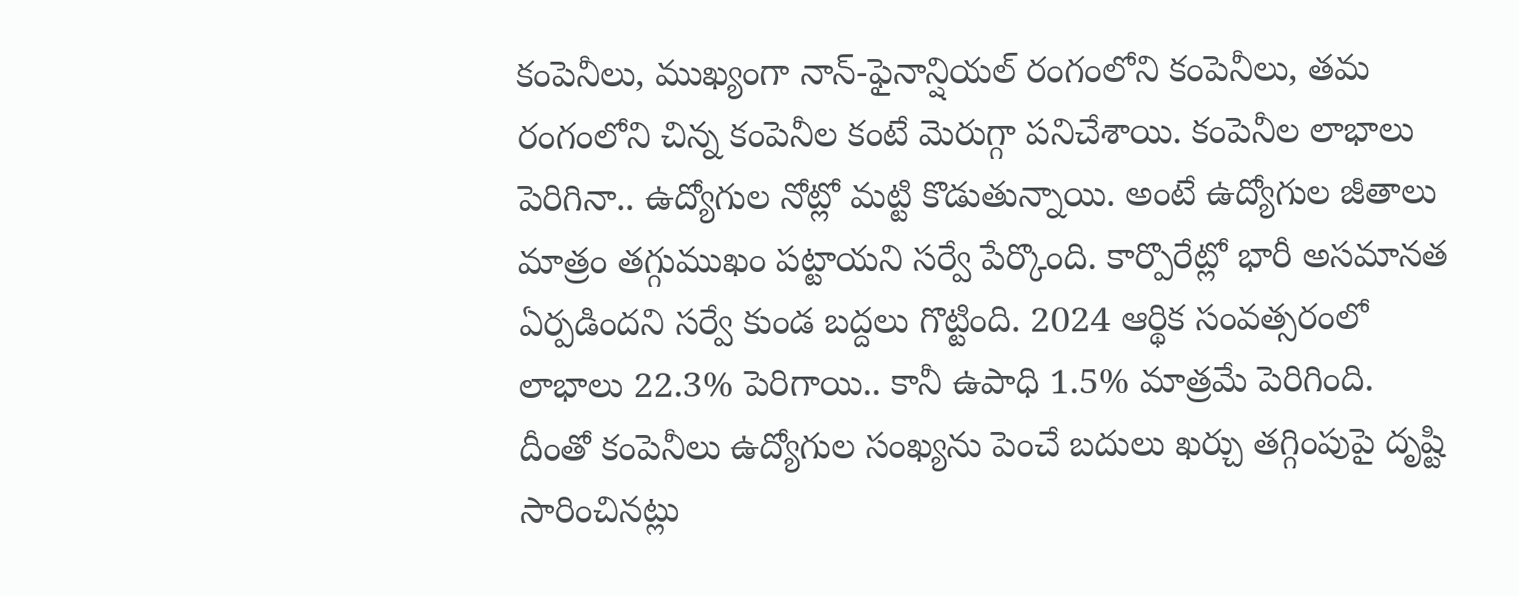కంపెనీలు, ముఖ్యంగా నాన్-ఫైనాన్షియల్ రంగంలోని కంపెనీలు, తమ రంగంలోని చిన్న కంపెనీల కంటే మెరుగ్గా పనిచేశాయి. కంపెనీల లాభాలు పెరిగినా.. ఉద్యోగుల నోట్లో మట్టి కొడుతున్నాయి. అంటే ఉద్యోగుల జీతాలు మాత్రం తగ్గుముఖం పట్టాయని సర్వే పేర్కొంది. కార్పొరేట్లో భారీ అసమానత ఏర్పడిందని సర్వే కుండ బద్దలు గొట్టింది. 2024 ఆర్థిక సంవత్సరంలో లాభాలు 22.3% పెరిగాయి.. కానీ ఉపాధి 1.5% మాత్రమే పెరిగింది. దీంతో కంపెనీలు ఉద్యోగుల సంఖ్యను పెంచే బదులు ఖర్చు తగ్గింపుపై దృష్టి సారించినట్లు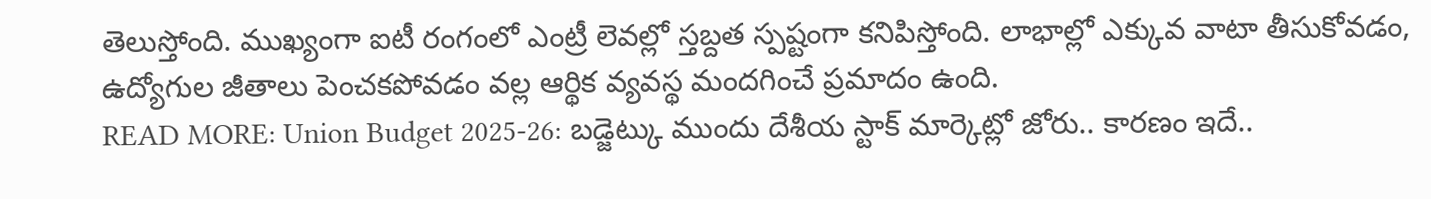తెలుస్తోంది. ముఖ్యంగా ఐటీ రంగంలో ఎంట్రీ లెవల్లో స్తబ్దత స్పష్టంగా కనిపిస్తోంది. లాభాల్లో ఎక్కువ వాటా తీసుకోవడం, ఉద్యోగుల జీతాలు పెంచకపోవడం వల్ల ఆర్థిక వ్యవస్థ మందగించే ప్రమాదం ఉంది.
READ MORE: Union Budget 2025-26: బడ్జెట్కు ముందు దేశీయ స్టాక్ మార్కెట్లో జోరు.. కారణం ఇదే..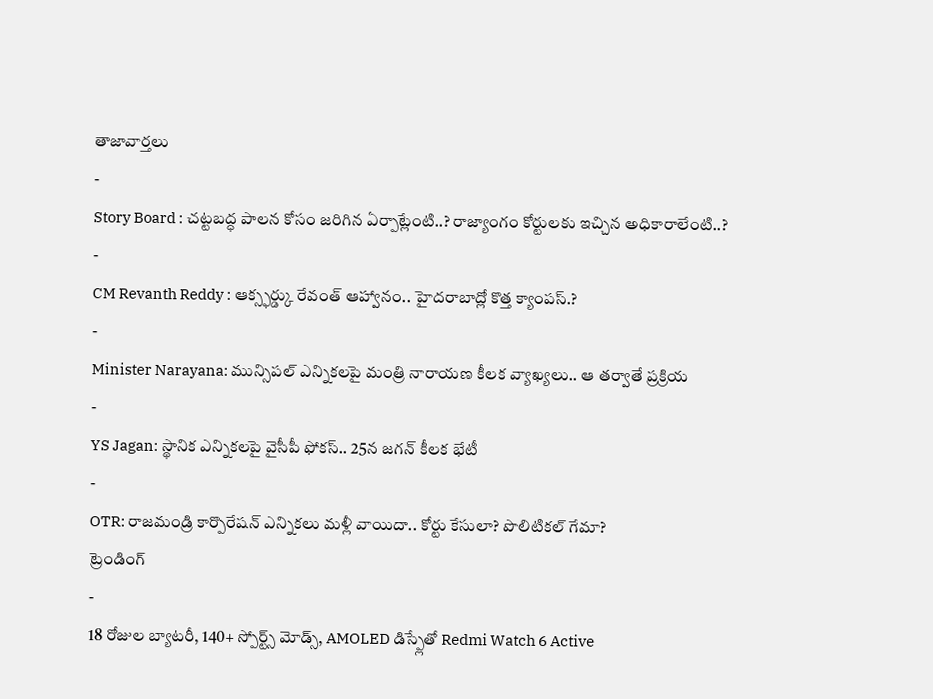తాజావార్తలు
-
Story Board : చట్టబద్ధ పాలన కోసం జరిగిన ఏర్పాట్లేంటి..? రాజ్యాంగం కోర్టులకు ఇచ్చిన అధికారాలేంటి..?
-
CM Revanth Reddy : ఆక్స్ఫర్డ్కు రేవంత్ ఆహ్వానం.. హైదరాబాద్లో కొత్త క్యాంపస్.?
-
Minister Narayana: మున్సిపల్ ఎన్నికలపై మంత్రి నారాయణ కీలక వ్యాఖ్యలు.. ఆ తర్వాతే ప్రక్రియ
-
YS Jagan: స్థానిక ఎన్నికలపై వైసీపీ ఫోకస్.. 25న జగన్ కీలక భేటీ
-
OTR: రాజమండ్రి కార్పొరేషన్ ఎన్నికలు మళ్లీ వాయిదా.. కోర్టు కేసులా? పొలిటికల్ గేమా?
ట్రెండింగ్
-
18 రోజుల బ్యాటరీ, 140+ స్పోర్ట్స్ మోడ్స్, AMOLED డిస్ప్లేతో Redmi Watch 6 Active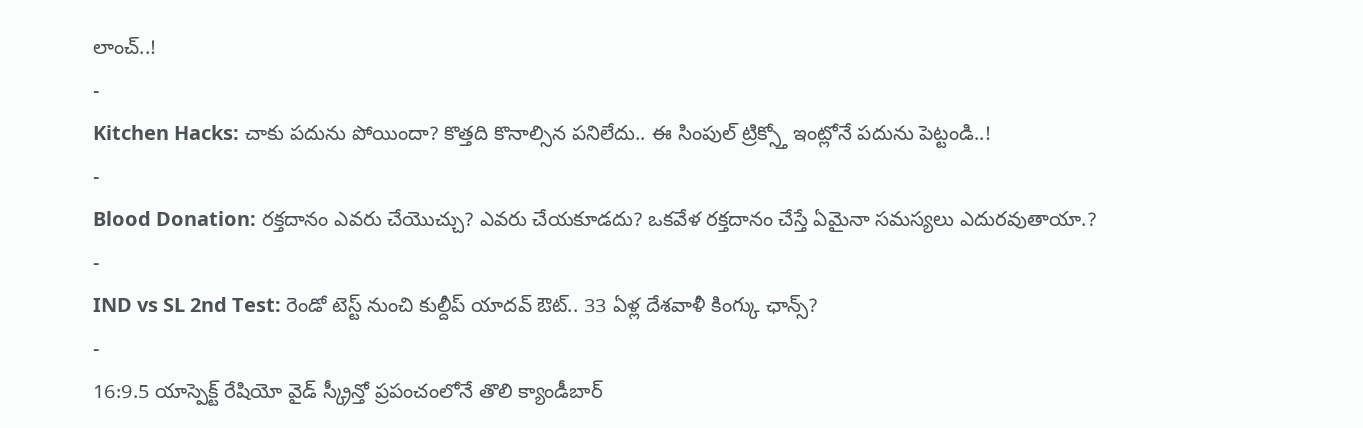లాంచ్..!
-
Kitchen Hacks: చాకు పదును పోయిందా? కొత్తది కొనాల్సిన పనిలేదు.. ఈ సింపుల్ ట్రిక్స్తో ఇంట్లోనే పదును పెట్టండి..!
-
Blood Donation: రక్తదానం ఎవరు చేయొచ్చు? ఎవరు చేయకూడదు? ఒకవేళ రక్తదానం చేస్తే ఏమైనా సమస్యలు ఎదురవుతాయా.?
-
IND vs SL 2nd Test: రెండో టెస్ట్ నుంచి కుల్దీప్ యాదవ్ ఔట్.. 33 ఏళ్ల దేశవాళీ కింగ్కు ఛాన్స్?
-
16:9.5 యాస్పెక్ట్ రేషియో వైడ్ స్క్రీన్తో ప్రపంచంలోనే తొలి క్యాండీబార్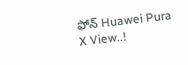ఫోన్ Huawei Pura X View..!